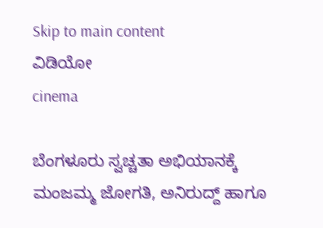Skip to main content
ವಿಡಿಯೋ
cinema

ಬೆಂಗಳೂರು ಸ್ವಚ್ಚತಾ ಅಭಿಯಾನಕ್ಕೆ ಮಂಜಮ್ಮ ಜೋಗತಿ, ಅನಿರುದ್ದ್ ಹಾಗೂ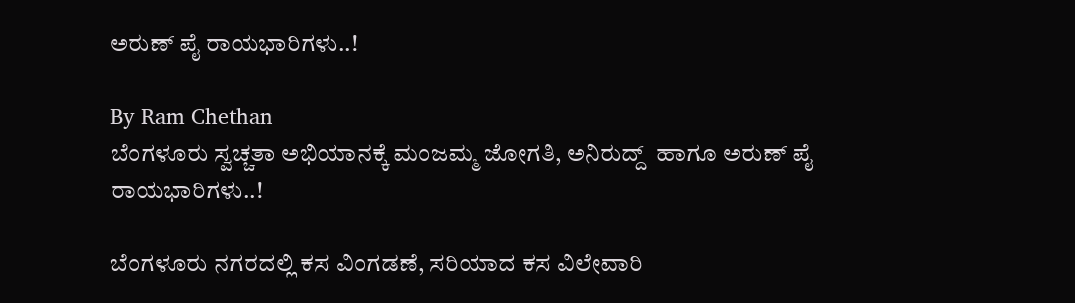ಅರುಣ್ ಪೈ ರಾಯಭಾರಿಗಳು..!

By Ram Chethan
ಬೆಂಗಳೂರು ಸ್ವಚ್ಚತಾ ಅಭಿಯಾನಕ್ಕೆ ಮಂಜಮ್ಮ ಜೋಗತಿ, ಅನಿರುದ್ದ್  ಹಾಗೂ ಅರುಣ್ ಪೈ ರಾಯಭಾರಿಗಳು..!

ಬೆಂಗಳೂರು ನಗರದಲ್ಲಿ ಕಸ ವಿಂಗಡಣೆ, ಸರಿಯಾದ ಕಸ ವಿಲೇವಾರಿ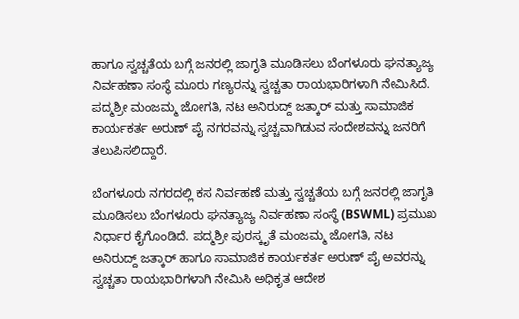ಹಾಗೂ ಸ್ವಚ್ಚತೆಯ ಬಗ್ಗೆ ಜನರಲ್ಲಿ ಜಾಗೃತಿ ಮೂಡಿಸಲು ಬೆಂಗಳೂರು ಘನತ್ಯಾಜ್ಯ ನಿರ್ವಹಣಾ ಸಂಸ್ಥೆ ಮೂರು ಗಣ್ಯರನ್ನು ಸ್ವಚ್ಚತಾ ರಾಯಭಾರಿಗಳಾಗಿ ನೇಮಿಸಿದೆ. ಪದ್ಮಶ್ರೀ ಮಂಜಮ್ಮ ಜೋಗತಿ, ನಟ ಅನಿರುದ್ದ್ ಜತ್ಕಾರ್ ಮತ್ತು ಸಾಮಾಜಿಕ ಕಾರ್ಯಕರ್ತ ಅರುಣ್ ಪೈ ನಗರವನ್ನು ಸ್ವಚ್ಚವಾಗಿಡುವ ಸಂದೇಶವನ್ನು ಜನರಿಗೆ ತಲುಪಿಸಲಿದ್ದಾರೆ.

ಬೆಂಗಳೂರು ನಗರದಲ್ಲಿ ಕಸ ನಿರ್ವಹಣೆ ಮತ್ತು ಸ್ವಚ್ಚತೆಯ ಬಗ್ಗೆ ಜನರಲ್ಲಿ ಜಾಗೃತಿ ಮೂಡಿಸಲು ಬೆಂಗಳೂರು ಘನತ್ಯಾಜ್ಯ ನಿರ್ವಹಣಾ ಸಂಸ್ಥೆ (BSWML) ಪ್ರಮುಖ ನಿರ್ಧಾರ ಕೈಗೊಂಡಿದೆ. ಪದ್ಮಶ್ರೀ ಪುರಸ್ಕೃತೆ ಮಂಜಮ್ಮ ಜೋಗತಿ, ನಟ ಅನಿರುದ್ದ್ ಜತ್ಕಾರ್ ಹಾಗೂ ಸಾಮಾಜಿಕ ಕಾರ್ಯಕರ್ತ ಅರುಣ್ ಪೈ ಅವರನ್ನು ಸ್ವಚ್ಚತಾ ರಾಯಭಾರಿಗಳಾಗಿ ನೇಮಿಸಿ ಅಧಿಕೃತ ಆದೇಶ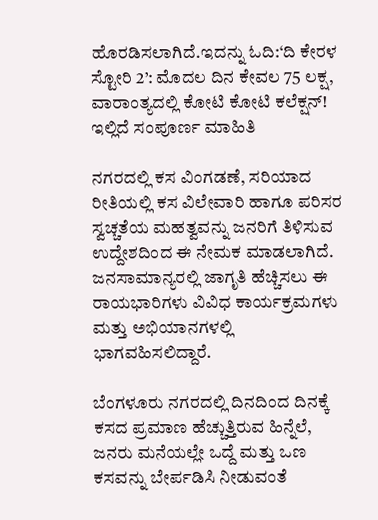ಹೊರಡಿಸಲಾಗಿದೆ.ಇದನ್ನು ಓದಿ:‘ದಿ ಕೇರಳ ಸ್ಟೋರಿ 2’: ಮೊದಲ ದಿನ ಕೇವಲ 75 ಲಕ್ಷ, ವಾರಾಂತ್ಯದಲ್ಲಿ ಕೋಟಿ ಕೋಟಿ ಕಲೆಕ್ಷನ್! ಇಲ್ಲಿದೆ ಸಂಪೂರ್ಣ ಮಾಹಿತಿ

ನಗರದಲ್ಲಿ ಕಸ ವಿಂಗಡಣೆ, ಸರಿಯಾದ ರೀತಿಯಲ್ಲಿ ಕಸ ವಿಲೇವಾರಿ ಹಾಗೂ ಪರಿಸರ ಸ್ವಚ್ಚತೆಯ ಮಹತ್ವವನ್ನು ಜನರಿಗೆ ತಿಳಿಸುವ ಉದ್ದೇಶದಿಂದ ಈ ನೇಮಕ ಮಾಡಲಾಗಿದೆ. ಜನಸಾಮಾನ್ಯರಲ್ಲಿ ಜಾಗೃತಿ ಹೆಚ್ಚಿಸಲು ಈ ರಾಯಭಾರಿಗಳು ವಿವಿಧ ಕಾರ್ಯಕ್ರಮಗಳು ಮತ್ತು ಅಭಿಯಾನಗಳಲ್ಲಿ ಭಾಗವಹಿಸಲಿದ್ದಾರೆ.

ಬೆಂಗಳೂರು ನಗರದಲ್ಲಿ ದಿನದಿಂದ ದಿನಕ್ಕೆ ಕಸದ ಪ್ರಮಾಣ ಹೆಚ್ಚುತ್ತಿರುವ ಹಿನ್ನೆಲೆ, ಜನರು ಮನೆಯಲ್ಲೇ ಒದ್ದೆ ಮತ್ತು ಒಣ ಕಸವನ್ನು ಬೇರ್ಪಡಿಸಿ ನೀಡುವಂತೆ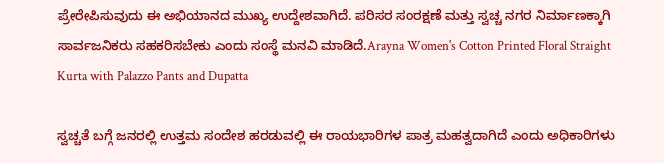ಪ್ರೇರೇಪಿಸುವುದು ಈ ಅಭಿಯಾನದ ಮುಖ್ಯ ಉದ್ದೇಶವಾಗಿದೆ. ಪರಿಸರ ಸಂರಕ್ಷಣೆ ಮತ್ತು ಸ್ವಚ್ಚ ನಗರ ನಿರ್ಮಾಣಕ್ಕಾಗಿ ಸಾರ್ವಜನಿಕರು ಸಹಕರಿಸಬೇಕು ಎಂದು ಸಂಸ್ಥೆ ಮನವಿ ಮಾಡಿದೆ.Arayna Women's Cotton Printed Floral Straight Kurta with Palazzo Pants and Dupatta

ಸ್ವಚ್ಚತೆ ಬಗ್ಗೆ ಜನರಲ್ಲಿ ಉತ್ತಮ ಸಂದೇಶ ಹರಡುವಲ್ಲಿ ಈ ರಾಯಭಾರಿಗಳ ಪಾತ್ರ ಮಹತ್ವದಾಗಿದೆ ಎಂದು ಅಧಿಕಾರಿಗಳು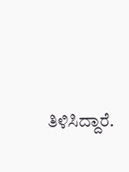ತಿಳಿಸಿದ್ದಾರೆ.